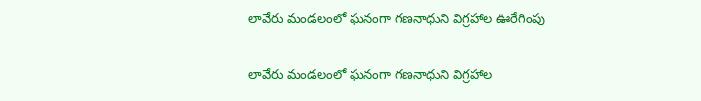లావేరు మండలంలో ఘనంగా గణనాధుని విగ్రహాల ఊరేగింపు

లావేరు మండలంలో ఘనంగా గణనాధుని విగ్రహాల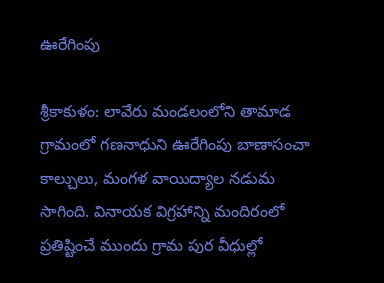ఊరేగింపు

శ్రీకాకుళం: లావేరు మండలంలోని తామాడ గ్రామంలో గణనాధుని ఊరేగింపు బాణాసంచా కాల్చులు, మంగళ వాయిద్యాల నడుమ సాగింది. వినాయక విగ్రహాన్ని మందిరంలో ప్రతిష్టించే ముందు గ్రామ పుర వీధుల్లో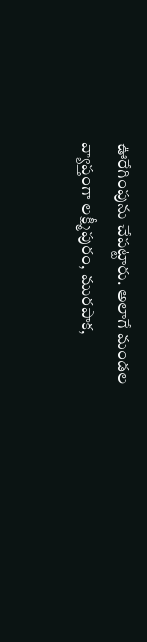ఊరేగింపును చేపట్టారు. అలాగే మండల వ్యాప్తంగా లక్ష్మీపురం, మురపాక,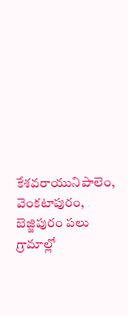కేశవరాయునిపాలెం, వెంకటాపురం, బెజ్జిపురం పలు గ్రామాల్లో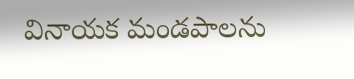వినాయక మండపాలను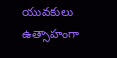యువకులు ఉత్సాహంగా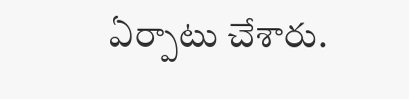ఏర్పాటు చేశారు.